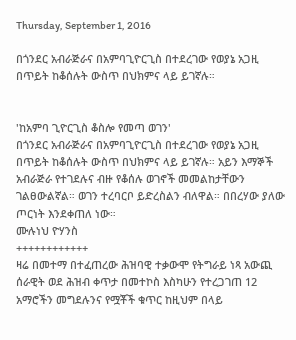Thursday, September 1, 2016

በጎንደር አብራጅራና በአምባጊዮርጊስ በተደረገው የወያኔ አጋዚ በጥይት ከቆሰሉት ውስጥ በህክምና ላይ ይገኛሉ።


'ከአምባ ጊዮርጊስ ቆስሎ የመጣ ወገን'
በጎንደር አብራጅራና በአምባጊዮርጊስ በተደረገው የወያኔ አጋዚ በጥይት ከቆሰሉት ውስጥ በህክምና ላይ ይገኛሉ። አይን እማኞች አብራጅራ የተገደሉና ብዙ የቆሰሉ ወገኖች መመልከታቸውን ገልፀውልኛል። ወገን ተረባርቦ ይድረስልን ብለዋል። በበረሃው ያለው ጦርነት እንደቀጠለ ነው።
ሙሉነህ ዮሃንስ
++++++++++++
ዛሬ በመተማ በተፈጠረው ሕዝባዊ ተቃውሞ የትግራይ ነጻ አውጪ ሰራዊት ወደ ሕዝብ ቀጥታ በመተኮስ እስካሁን የተረጋገጠ 12 አማሮችን መግደሉንና የሟቾች ቁጥር ከዚህም በላይ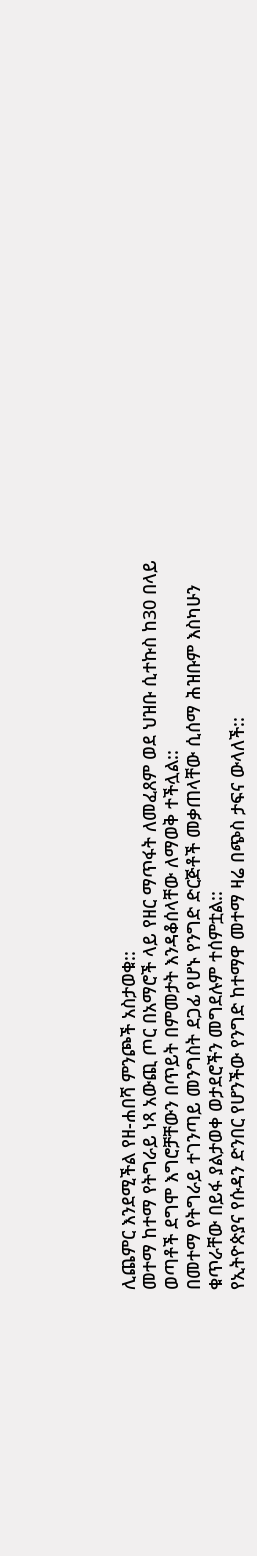ሊጨምር እንደሚችል የዘ-ሐበሻ ምንጮች አስታወቁ::
መተማ ከተማ የትግራይ ነጻ አውጪ ጦር በአማሮች ላይ የዘር ማጥፋት ለመፈጸም ወደ ህዝቡ ሲተኩስ ከ30 በላይ ወጣቶች ደግሞ እግሮቻቸውን በጥይት በምመታት እንዳቆሰላቸው ለማወቅ ተችሏል::
በመተማ የትግራይ ተገንጣይ መንግስት ደጋፊ የሆኑ የንግድ ድርጅቶች መቃጠላቸው ሲሰማ ሕዝቡም እስካሁን ቁጥራቸው በይፋ ያልታወቀ ወታደሮችን መግደሉም ተሰምቷል::
የኢትዮጵያና የሱዳን ድንበር የሆንችው የንግድ ከተማዋ መተማ ዛሬ በጭስ ታፍና ውላለች::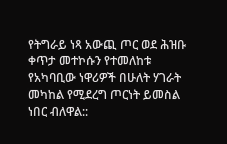የትግራይ ነጻ አውጪ ጦር ወደ ሕዝቡ ቀጥታ መተኮሱን የተመለከቱ የአካባቢው ነዋሪዎች በሁለት ሃገራት መካከል የሚደረግ ጦርነት ይመስል ነበር ብለዋል::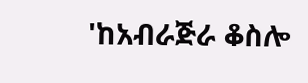'ከአብራጅራ ቆስሎ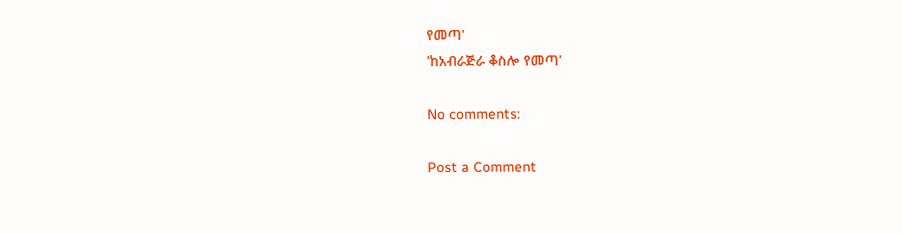የመጣ'
'ከአብራጅራ ቆስሎ የመጣ'

No comments:

Post a Comment